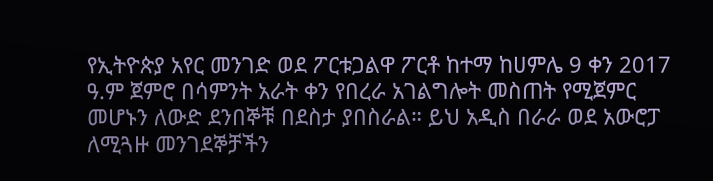የኢትዮጵያ አየር መንገድ ወደ ፖርቱጋልዋ ፖርቶ ከተማ ከሀምሌ 9 ቀን 2017 ዓ.ም ጀምሮ በሳምንት አራት ቀን የበረራ አገልግሎት መስጠት የሚጀምር መሆኑን ለውድ ደንበኞቹ በደስታ ያበስራል። ይህ አዲስ በራራ ወደ አውሮፓ ለሚጓዙ መንገደኞቻችን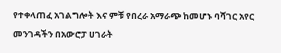የተቀላጠፈ አገልግሎት እና ምቹ የበረራ አማራጭ ከመሆኑ ባሻገር አየር መንገዳችን በአውሮፓ ሀገራት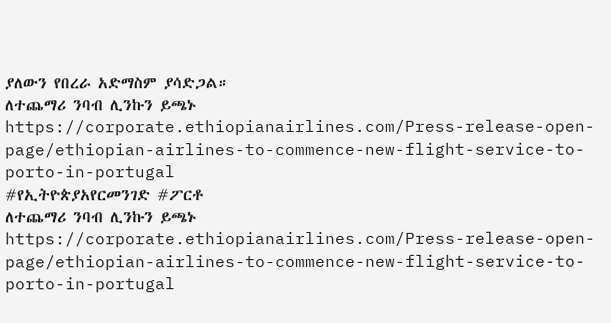ያለውን የበረራ አድማስም ያሳድጋል።
ለተጨማሪ ንባብ ሊንኩን ይጫኑ https://corporate.ethiopianairlines.com/Press-release-open-page/ethiopian-airlines-to-commence-new-flight-service-to-porto-in-portugal
#የኢትዮጵያአየርመንገድ #ፖርቶ
ለተጨማሪ ንባብ ሊንኩን ይጫኑ https://corporate.ethiopianairlines.com/Press-release-open-page/ethiopian-airlines-to-commence-new-flight-service-to-porto-in-portugal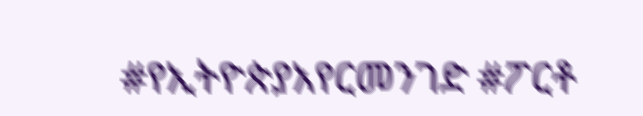#የኢትዮጵያአየርመንገድ #ፖርቶ